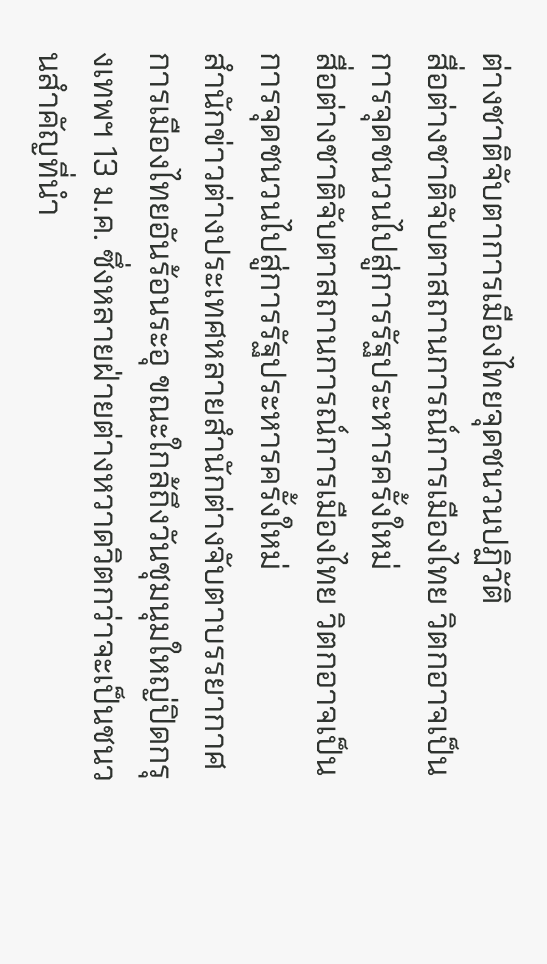ต่างชาติจับตาการเมืองไทยจุดชนวนปฏิวัติ
สื่อต่างชาติจับตาสถานการณ์การเมืองไทย วิตกอาจเป็นการจุดชนวนไปสู่การรัฐประหารครั้งใหม่
สื่อต่างชาติจับตาสถานการณ์การเมืองไทย วิตกอาจเป็นการจุดชนวนไปสู่การรัฐประหารครั้งใหม่
สำนักข่าวต่างประเทศหลายสำนักต่างจับตาบรรยากาศการเมืองไทยอันร้อนระอุ ขณะใกล้ถึงวันชุมนุมใหญ่ปิดกรุงเทพฯ 13 ม.ค. ซึ่งหลายฝ่ายต่างหวาดวิตกว่าจะเป็นชนวนสำคัญที่นำ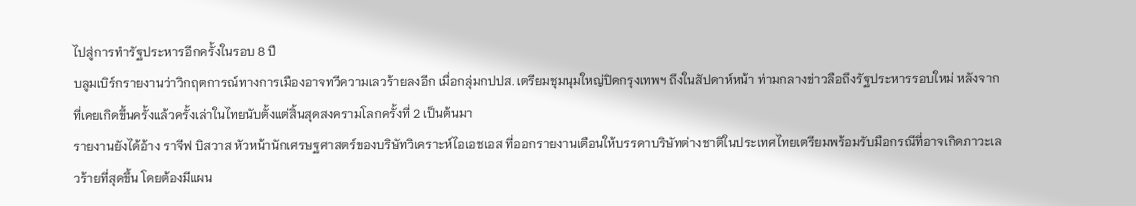ไปสู่การทำรัฐประหารอีกครั้งในรอบ 8 ปี
บลูมเบิร์กรายงานว่าวิกฤตการณ์ทางการเมืองอาจทวีความเลวร้ายลงอีก เมื่อกลุ่มกปปส. เตรียมชุมนุมใหญ่ปิดกรุงเทพฯ ถึงในสัปดาห์หน้า ท่ามกลางข่าวลือถึงรัฐประหารรอบใหม่ หลังจากที่เคยเกิดขึ้นครั้งแล้วครั้งเล่าในไทยนับตั้งแต่สิ้นสุดสงครามโลกครั้งที่ 2 เป็นต้นมา
รายงานยังได้อ้าง ราจีฟ บิสวาส หัวหน้านักเศรษฐศาสตร์ของบริษัทวิเคราะห์ไอเอชเอส ที่ออกรายงานเตือนให้บรรดาบริษัทต่างชาติในประเทศไทยเตรียมพร้อมรับมือกรณีที่อาจเกิดภาวะเลวร้ายที่สุดขึ้น โดยต้องมีแผน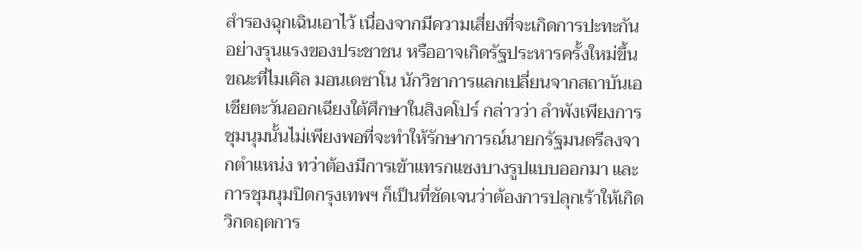สำรองฉุกเฉินเอาไว้ เนื่องจากมีความเสี่ยงที่จะเกิดการปะทะกันอย่างรุนแรงของประชาชน หรืออาจเกิดรัฐประหารครั้งใหม่ขึ้น
ขณะที่ไมเคิล มอนเตซาโน นักวิชาการแลกเปลี่ยนจากสถาบันเอเชียตะวันออกเฉียงใต้ศึกษาในสิงคโปร์ กล่าวว่า ลำพังเพียงการชุมนุมนั้นไม่เพียงพอที่จะทำให้รักษาการณ์นายกรัฐมนตรีลงจากตำแหน่ง ทว่าต้องมีการเข้าแทรกแซงบางรูปแบบออกมา และการชุมนุมปิดกรุงเทพฯ ก็เป็นที่ชัดเจนว่าต้องการปลุกเร้าให้เกิดวิกดฤตการ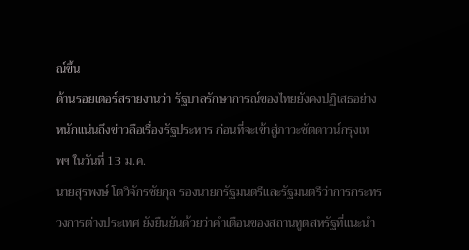ณ์ขึ้น
ด้านรอยเตอร์สรายงานว่า รัฐบาลรักษาการณ์ของไทยยังคงปฏิเสธอย่างหนักแน่นถึงข่าวลือเรื่องรัฐประหาร ก่อนที่จะเข้าสู่ภาวะชัตดาวน์กรุงเทพฯ ในวันที่ 13 ม.ค.
นายสุรพงษ์ โตวิจักรชัยกุล รองนายกรัฐมนตรีและรัฐมนตรีว่าการกระทรวงการต่างประเทศ ยังยืนยันด้วยว่าคำเตือนของสถานทูตสหรัฐที่แนะนำ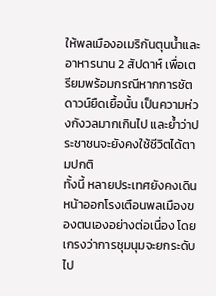ให้พลเมืองอเมริกันตุนน้ำและอาหารนาน 2 สัปดาห์ เพื่อเตรียมพร้อมกรณีหากการชัตดาวน์ยืดเยื้อนั้น เป็นความห่วงกังวลมากเกินไป และย้ำว่าประชาชนจะยังคงใช้ชีวิตได้ตามปกติ
ทั้งนี้ หลายประเทศยังคงเดินหน้าออกโรงเตือนพลเมืองของตนเองอย่างต่อเนื่อง โดยเกรงว่าการชุมนุมจะยกระดับไป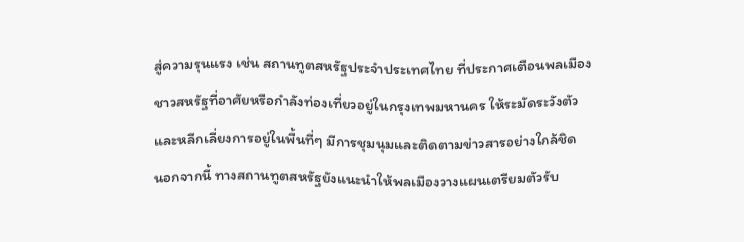สู่ความรุนแรง เช่น สถานทูตสหรัฐประจำประเทศไทย ที่ประกาศเตือนพลเมืองชาวสหรัฐที่อาศัยหรือกำลังท่องเที่ยวอยู่ในกรุงเทพมหานคร ให้ระมัดระวังตัวและหลีกเลี่ยงการอยู่ในพื้นที่ๆ มีการชุมนุมและติดตามข่าวสารอย่างใกล้ชิด
นอกจากนี้ ทางสถานทูตสหรัฐยังแนะนำให้พลเมืองวางแผนเตรียมตัวรับ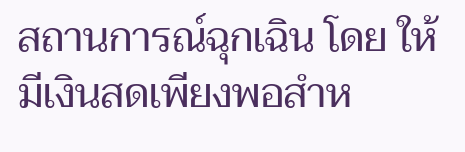สถานการณ์ฉุกเฉิน โดย ให้มีเงินสดเพียงพอสำห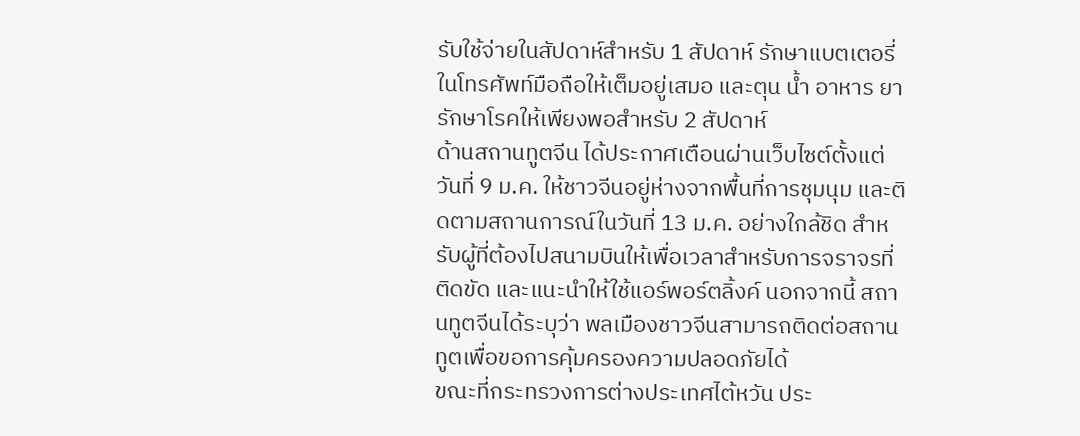รับใช้จ่ายในสัปดาห์สำหรับ 1 สัปดาห์ รักษาแบตเตอรี่ในโทรศัพท์มือถือให้เต็มอยู่เสมอ และตุน น้ำ อาหาร ยารักษาโรคให้เพียงพอสำหรับ 2 สัปดาห์
ด้านสถานทูตจีน ได้ประกาศเตือนผ่านเว็บไซต์ตั้งแต่วันที่ 9 ม.ค. ให้ชาวจีนอยู่ห่างจากพื้นที่การชุมนุม และติดตามสถานการณ์ในวันที่ 13 ม.ค. อย่างใกล้ชิด สำหรับผู้ที่ต้องไปสนามบินให้เพื่อเวลาสำหรับการจราจรที่ติดขัด และแนะนำให้ใช้แอร์พอร์ตลิ้งค์ นอกจากนี้ สถานทูตจีนได้ระบุว่า พลเมืองชาวจีนสามารถติดต่อสถานทูตเพื่อขอการคุ้มครองความปลอดภัยได้
ขณะที่กระทรวงการต่างประเทศไต้หวัน ประ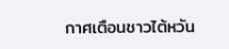กาศเตือนชาวไต้หวัน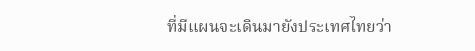ที่มีแผนจะเดินมายังประเทศไทยว่า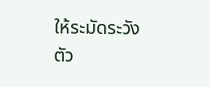ให้ระมัดระวังตัว